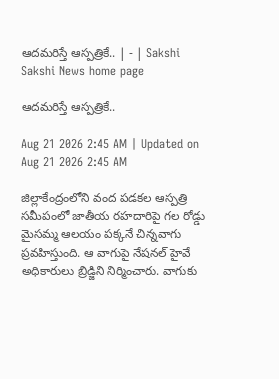ఆదమరిస్తే ఆస్పత్రికే.. | - | Sakshi
Sakshi News home page

ఆదమరిస్తే ఆస్పత్రికే..

Aug 21 2026 2:45 AM | Updated on Aug 21 2026 2:45 AM

జిల్లాకేంద్రంలోని వంద పడకల ఆస్పత్రి సమీపంలో జాతీయ రహదారిపై గల రోడ్డు మైసమ్మ ఆలయం పక్కనే చిన్నవాగు ప్రవహిస్తుంది. ఆ వాగుపై నేషనల్‌ హైవే అధికారులు బ్రిడ్జిని నిర్మించారు. వాగుకు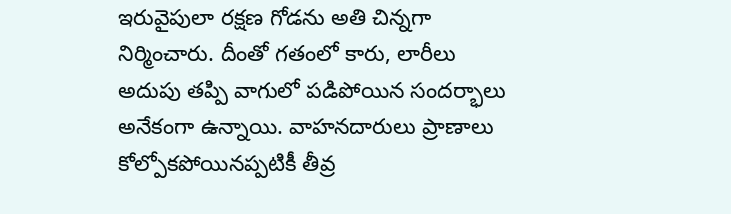ఇరువైపులా రక్షణ గోడను అతి చిన్నగా నిర్మించారు. దీంతో గతంలో కారు, లారీలు అదుపు తప్పి వాగులో పడిపోయిన సందర్భాలు అనేకంగా ఉన్నాయి. వాహనదారులు ప్రాణాలు కోల్పోకపోయినప్పటికీ తీవ్ర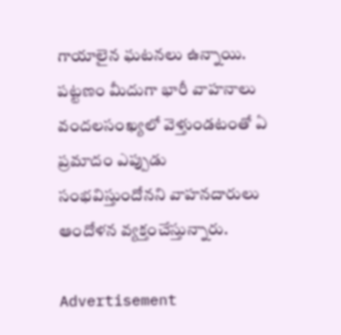గాయాలైన ఘటనలు ఉన్నాయి. పట్టణం మీదుగా భారీ వాహనాలు వందలసంఖ్యలో వెళ్తుండటంతో ఏ ప్రమాదం ఎప్పుడు సంభవిస్తుందోనని వాహనదారులు ఆందోళన వ్యక్తంచేస్తున్నారు.

Advertisement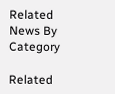Related News By Category

Related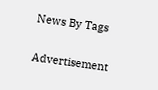News By Tags

Advertisement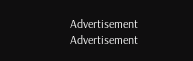Advertisement
Advertisement